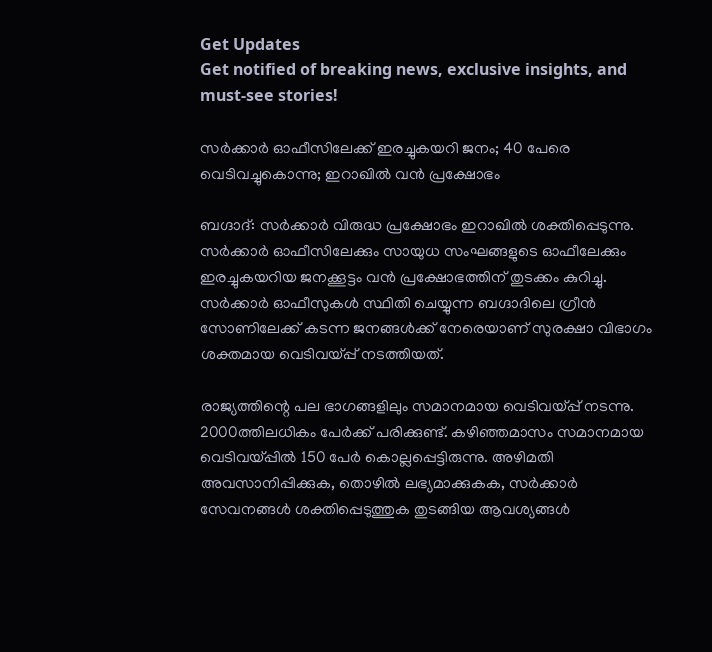Get Updates
Get notified of breaking news, exclusive insights, and must-see stories!

സര്‍ക്കാര്‍ ഓഫീസിലേക്ക് ഇരച്ചുകയറി ജനം; 40 പേരെ വെടിവച്ചുകൊന്നു; ഇറാഖില്‍ വന്‍ പ്രക്ഷോഭം

ബഗ്ദാദ്: സര്‍ക്കാര്‍ വിരുദ്ധ പ്രക്ഷോഭം ഇറാഖില്‍ ശക്തിപ്പെടുന്നു. സര്‍ക്കാര്‍ ഓഫീസിലേക്കും സായുധ സംഘങ്ങളുടെ ഓഫീലേക്കും ഇരച്ചുകയറിയ ജനക്കൂട്ടം വന്‍ പ്രക്ഷോഭത്തിന് തുടക്കം കുറിച്ചു. സര്‍ക്കാര്‍ ഓഫീസുകള്‍ സ്ഥിതി ചെയ്യുന്ന ബഗ്ദാദിലെ ഗ്രീന്‍ സോണിലേക്ക് കടന്ന ജനങ്ങള്‍ക്ക് നേരെയാണ് സുരക്ഷാ വിഭാഗം ശക്തമായ വെടിവയ്പ്പ് നടത്തിയത്.

രാജ്യത്തിന്റെ പല ഭാഗങ്ങളിലും സമാനമായ വെടിവയ്പ്പ് നടന്നു. 2000ത്തിലധികം പേര്‍ക്ക് പരിക്കുണ്ട്. കഴിഞ്ഞമാസം സമാനമായ വെടിവയ്പ്പില്‍ 150 പേര്‍ കൊല്ലപ്പെട്ടിരുന്നു. അഴിമതി അവസാനിപ്പിക്കുക, തൊഴില്‍ ലഭ്യമാക്കുകക, സര്‍ക്കാര്‍ സേവനങ്ങള്‍ ശക്തിപ്പെടുത്തുക തുടങ്ങിയ ആവശ്യങ്ങള്‍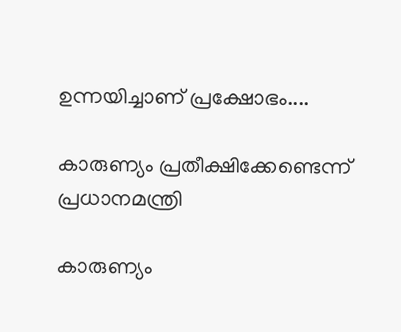ഉന്നയിച്ചാണ് പ്രക്ഷോഭം....

കാരുണ്യം പ്രതീക്ഷിക്കേണ്ടെന്ന് പ്രധാനമന്ത്രി

കാരുണ്യം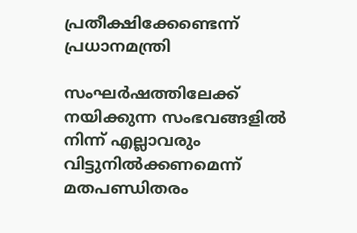പ്രതീക്ഷിക്കേണ്ടെന്ന് പ്രധാനമന്ത്രി

സംഘര്‍ഷത്തിലേക്ക് നയിക്കുന്ന സംഭവങ്ങളില്‍ നിന്ന് എല്ലാവരും വിട്ടുനില്‍ക്കണമെന്ന് മതപണ്ഡിതരം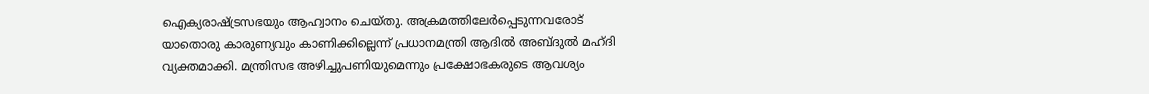ഐക്യരാഷ്ട്രസഭയും ആഹ്വാനം ചെയ്തു. അക്രമത്തിലേര്‍പ്പെടുന്നവരോട് യാതൊരു കാരുണ്യവും കാണിക്കില്ലെന്ന് പ്രധാനമന്ത്രി ആദില്‍ അബ്ദുല്‍ മഹ്ദി വ്യക്തമാക്കി. മന്ത്രിസഭ അഴിച്ചുപണിയുമെന്നും പ്രക്ഷോഭകരുടെ ആവശ്യം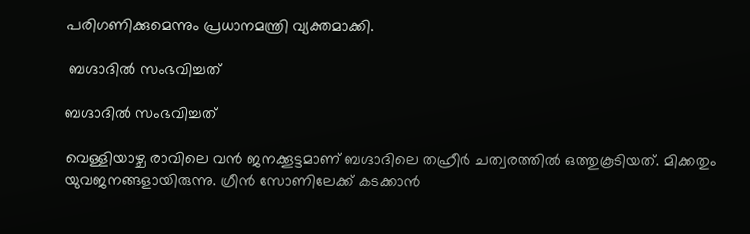പരിഗണിക്കുമെന്നും പ്രധാനമന്ത്രി വ്യക്തമാക്കി.

 ബഗ്ദാദില്‍ സംഭവിച്ചത്

ബഗ്ദാദില്‍ സംഭവിച്ചത്

വെള്ളിയാഴ്ച രാവിലെ വന്‍ ജനക്കൂട്ടമാണ് ബഗ്ദാദിലെ തഹ്രീര്‍ ചത്വരത്തില്‍ ഒത്തുകൂടിയത്. മിക്കതും യുവജനങ്ങളായിരുന്നു. ഗ്രീന്‍ സോണിലേക്ക് കടക്കാന്‍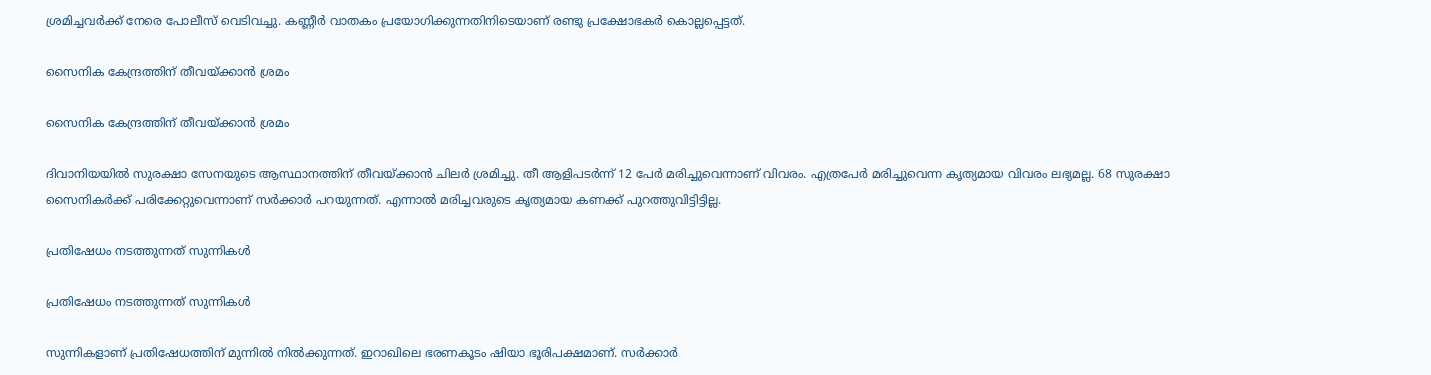ശ്രമിച്ചവര്‍ക്ക് നേരെ പോലീസ് വെടിവച്ചു. കണ്ണീര്‍ വാതകം പ്രയോഗിക്കുന്നതിനിടെയാണ് രണ്ടു പ്രക്ഷോഭകര്‍ കൊല്ലപ്പെട്ടത്.

സൈനിക കേന്ദ്രത്തിന് തീവയ്ക്കാന്‍ ശ്രമം

സൈനിക കേന്ദ്രത്തിന് തീവയ്ക്കാന്‍ ശ്രമം

ദിവാനിയയില്‍ സുരക്ഷാ സേനയുടെ ആസ്ഥാനത്തിന് തീവയ്ക്കാന്‍ ചിലര്‍ ശ്രമിച്ചു. തീ ആളിപടര്‍ന്ന് 12 പേര്‍ മരിച്ചുവെന്നാണ് വിവരം. എത്രപേര്‍ മരിച്ചുവെന്ന കൃത്യമായ വിവരം ലഭ്യമല്ല. 68 സുരക്ഷാ സൈനികര്‍ക്ക് പരിക്കേറ്റുവെന്നാണ് സര്‍ക്കാര്‍ പറയുന്നത്. എന്നാല്‍ മരിച്ചവരുടെ കൃത്യമായ കണക്ക് പുറത്തുവിട്ടിട്ടില്ല.

പ്രതിഷേധം നടത്തുന്നത് സുന്നികള്‍

പ്രതിഷേധം നടത്തുന്നത് സുന്നികള്‍

സുന്നികളാണ് പ്രതിഷേധത്തിന് മുന്നില്‍ നില്‍ക്കുന്നത്. ഇറാഖിലെ ഭരണകൂടം ഷിയാ ഭൂരിപക്ഷമാണ്. സര്‍ക്കാര്‍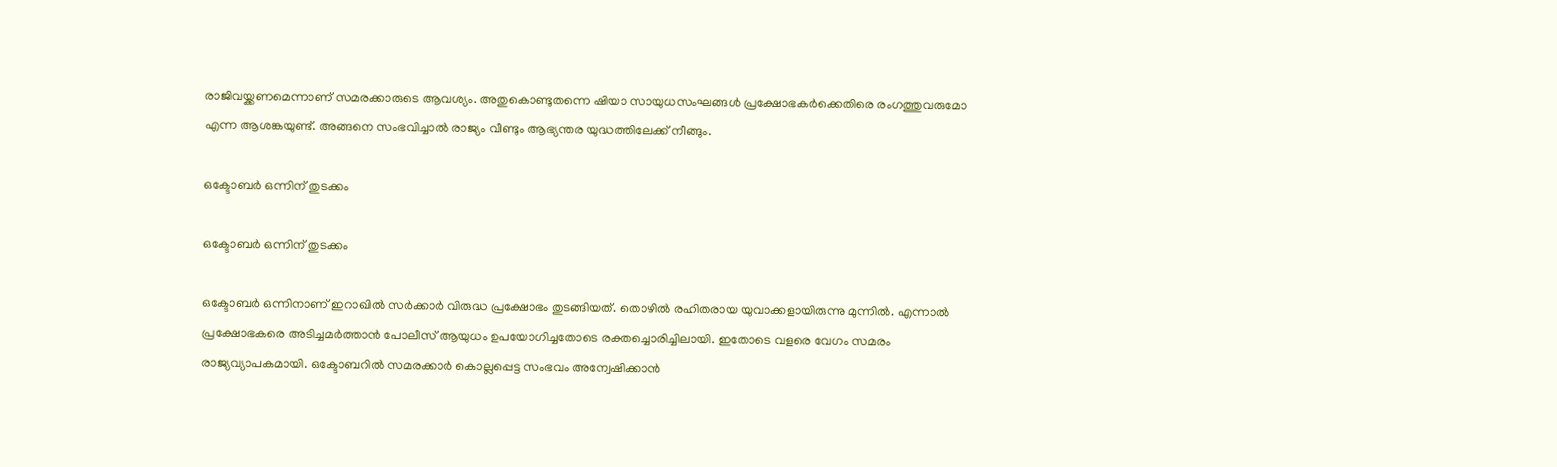രാജിവയ്ക്കണമെന്നാണ് സമരക്കാരുടെ ആവശ്യം. അതുകൊണ്ടുതന്നെ ഷിയാ സായുധസംഘങ്ങള്‍ പ്രക്ഷോഭകര്‍ക്കെതിരെ രംഗത്തുവരുമോ എന്ന ആശങ്കയുണ്ട്. അങ്ങനെ സംഭവിച്ചാല്‍ രാജ്യം വീണ്ടും ആഭ്യന്തര യുദ്ധത്തിലേക്ക് നീങ്ങും.

ഒക്ടോബര്‍ ഒന്നിന് തുടക്കം

ഒക്ടോബര്‍ ഒന്നിന് തുടക്കം

ഒക്ടോബര്‍ ഒന്നിനാണ് ഇറാഖില്‍ സര്‍ക്കാര്‍ വിരുദ്ധ പ്രക്ഷോഭം തുടങ്ങിയത്. തൊഴില്‍ രഹിതരായ യുവാക്കളായിരുന്നു മുന്നില്‍. എന്നാല്‍ പ്രക്ഷോഭകരെ അടിച്ചമര്‍ത്താന്‍ പോലീസ് ആയുധം ഉപയോഗിച്ചതോടെ രക്തച്ചൊരിച്ചിലായി. ഇതോടെ വളരെ വേഗം സമരം രാജ്യവ്യാപകമായി. ഒക്ടോബറില്‍ സമരക്കാര്‍ കൊല്ലപ്പെട്ട സംഭവം അന്വേഷിക്കാന്‍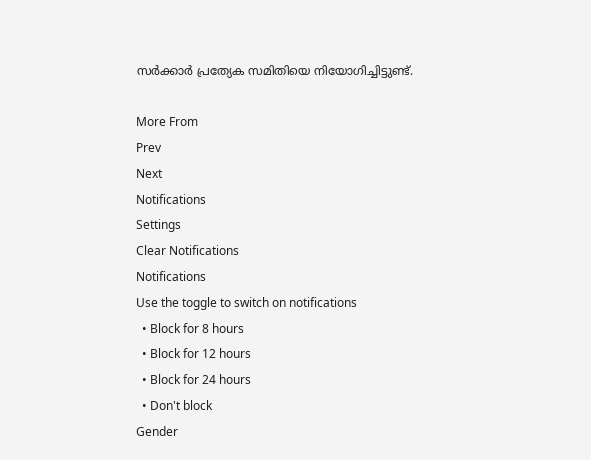സര്‍ക്കാര്‍ പ്രത്യേക സമിതിയെ നിയോഗിച്ചിട്ടുണ്ട്.

More From
Prev
Next
Notifications
Settings
Clear Notifications
Notifications
Use the toggle to switch on notifications
  • Block for 8 hours
  • Block for 12 hours
  • Block for 24 hours
  • Don't block
Gender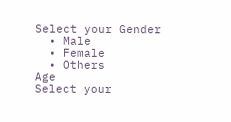Select your Gender
  • Male
  • Female
  • Others
Age
Select your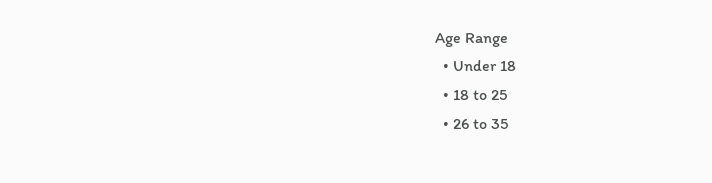Age Range
  • Under 18
  • 18 to 25
  • 26 to 35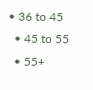• 36 to 45
  • 45 to 55
  • 55+